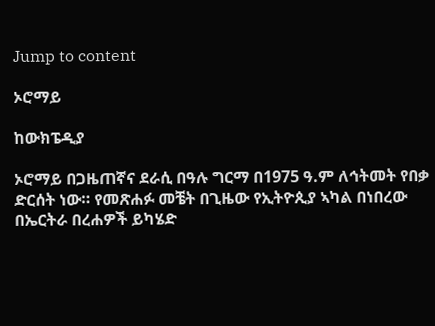Jump to content

ኦሮማይ

ከውክፔዲያ

ኦሮማይ በጋዜጠኛና ደራሲ በዓሉ ግርማ በ1975 ዓ.ም ለኅትመት የበቃ ድርሰት ነው። የመጽሐፉ መቼት በጊዜው የኢትዮጲያ ኣካል በነበረው በኤርትራ በረሐዎች ይካሄድ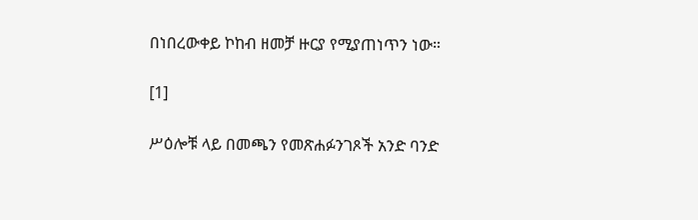በነበረውቀይ ኮከብ ዘመቻ ዙርያ የሚያጠነጥን ነው።

[1]

ሥዕሎቹ ላይ በመጫን የመጽሐፉንገጾች አንድ ባንድ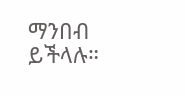ማንበብ ይችላሉ።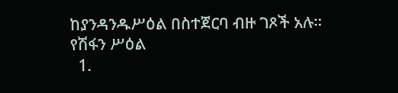ከያንዳንዱሥዕል በስተጀርባ ብዙ ገጾች አሉ።
የሽፋን ሥዕል
  1.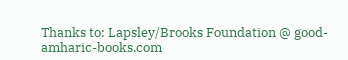Thanks to: Lapsley/Brooks Foundation @ good-amharic-books.com